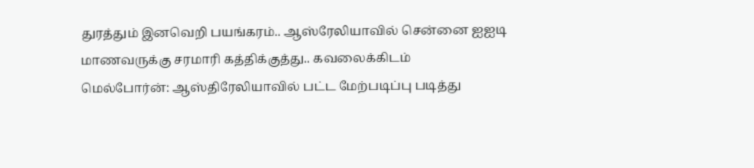துரத்தும் இனவெறி பயங்கரம்.. ஆஸ்ரேலியாவில் சென்னை ஐஐடி மாணவருக்கு சரமாரி கத்திக்குத்து.. கவலைக்கிடம்
மெல்போர்ன்: ஆஸ்திரேலியாவில் பட்ட மேற்படிப்பு படித்து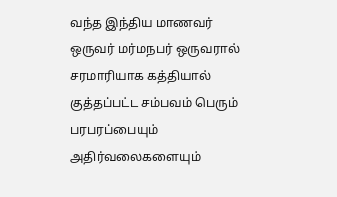வந்த இந்திய மாணவர் ஒருவர் மர்மநபர் ஒருவரால் சரமாரியாக கத்தியால் குத்தப்பட்ட சம்பவம் பெரும் பரபரப்பையும் அதிர்வலைகளையும்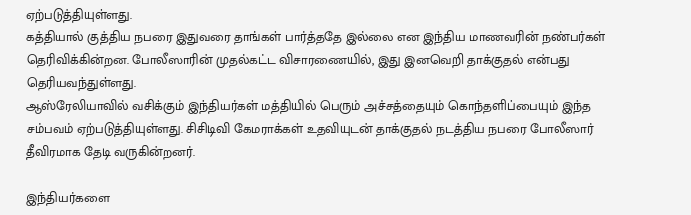ஏற்படுத்தியுள்ளது.
கத்தியால் குத்திய நபரை இதுவரை தாங்கள் பார்த்ததே இல்லை என இந்திய மாணவரின் நண்பர்கள் தெரிவிக்கின்றன. போலீஸாரின் முதல்கட்ட விசாரணையில், இது இனவெறி தாக்குதல் என்பது தெரியவந்துள்ளது.
ஆஸ்ரேலியாவில் வசிக்கும் இந்தியர்கள் மத்தியில் பெரும் அச்சத்தையும் கொந்தளிப்பையும் இந்த சம்பவம் ஏற்படுத்தியுள்ளது. சிசிடிவி கேமராக்கள் உதவியுடன் தாக்குதல் நடத்திய நபரை போலீஸார் தீவிரமாக தேடி வருகின்றனர்.

இந்தியர்களை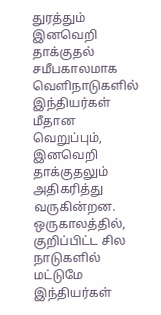துரத்தும் இனவெறி தாக்குதல்
சமீபகாலமாக வெளிநாடுகளில் இந்தியர்கள் மீதான வெறுப்பும், இனவெறி தாக்குதலும் அதிகரித்து வருகின்றன. ஒருகாலத்தில், குறிப்பிட்ட சில நாடுகளில் மட்டுமே இந்தியர்கள்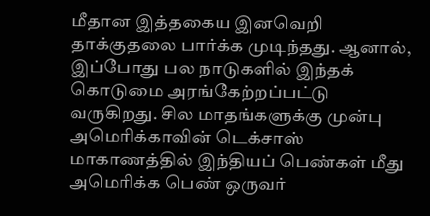மீதான இத்தகைய இனவெறி தாக்குதலை பார்க்க முடிந்தது. ஆனால், இப்போது பல நாடுகளில் இந்தக் கொடுமை அரங்கேற்றப்பட்டு வருகிறது. சில மாதங்களுக்கு முன்பு அமெரிக்காவின் டெக்சாஸ் மாகாணத்தில் இந்தியப் பெண்கள் மீது அமெரிக்க பெண் ஒருவர்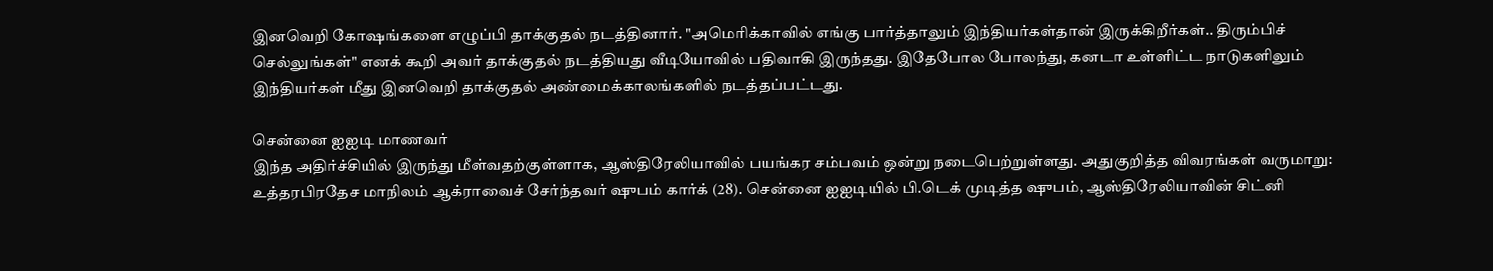இனவெறி கோஷங்களை எழுப்பி தாக்குதல் நடத்தினார். "அமெரிக்காவில் எங்கு பார்த்தாலும் இந்தியர்கள்தான் இருக்கிறீர்கள்.. திரும்பிச் செல்லுங்கள்" எனக் கூறி அவர் தாக்குதல் நடத்தியது வீடியோவில் பதிவாகி இருந்தது. இதேபோல போலந்து, கனடா உள்ளிட்ட நாடுகளிலும் இந்தியர்கள் மீது இனவெறி தாக்குதல் அண்மைக்காலங்களில் நடத்தப்பட்டது.

சென்னை ஐஐடி மாணவர்
இந்த அதிர்ச்சியில் இருந்து மீள்வதற்குள்ளாக, ஆஸ்திரேலியாவில் பயங்கர சம்பவம் ஒன்று நடைபெற்றுள்ளது. அதுகுறித்த விவரங்கள் வருமாறு: உத்தரபிரதேச மாநிலம் ஆக்ராவைச் சேர்ந்தவர் ஷுபம் கார்க் (28). சென்னை ஐஐடியில் பி.டெக் முடித்த ஷுபம், ஆஸ்திரேலியாவின் சிட்னி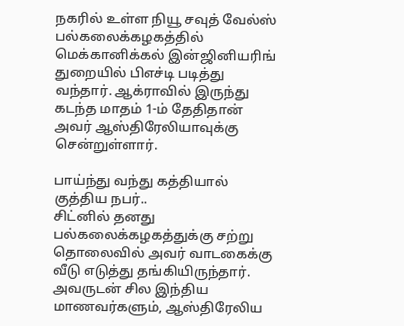நகரில் உள்ள நியூ சவுத் வேல்ஸ் பல்கலைக்கழகத்தில் மெக்கானிக்கல் இன்ஜினியரிங் துறையில் பிஎச்டி படித்து வந்தார். ஆக்ராவில் இருந்து கடந்த மாதம் 1-ம் தேதிதான் அவர் ஆஸ்திரேலியாவுக்கு சென்றுள்ளார்.

பாய்ந்து வந்து கத்தியால் குத்திய நபர்..
சிட்னில் தனது பல்கலைக்கழகத்துக்கு சற்று தொலைவில் அவர் வாடகைக்கு வீடு எடுத்து தங்கியிருந்தார். அவருடன் சில இந்திய மாணவர்களும், ஆஸ்திரேலிய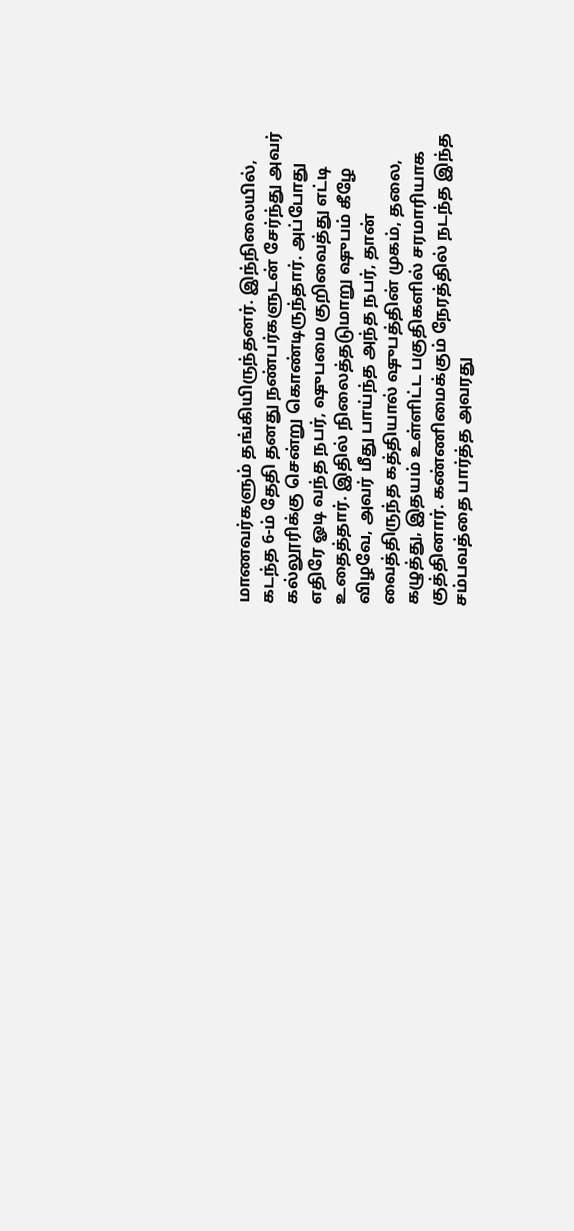மாணவர்களும் தங்கியிருந்தனர். இந்நிலையில், கடந்த 6-ம் தேதி தனது நண்பர்களுடன் சேர்ந்து அவர் கல்லூரிக்கு சென்று கொண்டிருந்தார். அப்போது எதிரே ஓடி வந்த நபர், ஷுபமை குறிவைத்து எட்டி உதைத்தார். இதில் நிலைத்தடுமாறு ஷுபம் கீழே விழவே, அவர் மீது பாய்ந்த அந்த நபர், தான் வைத்திருந்த கத்தியால் ஷுபத்தின் முகம், தலை, கழுத்து, இதயம் உள்ளிட்ட பகுதிகளில் சரமாரியாக குத்தினார். கண்ணிமைக்கும் நேரத்தில் நடந்த இந்த சம்பவத்தை பார்த்த அவரது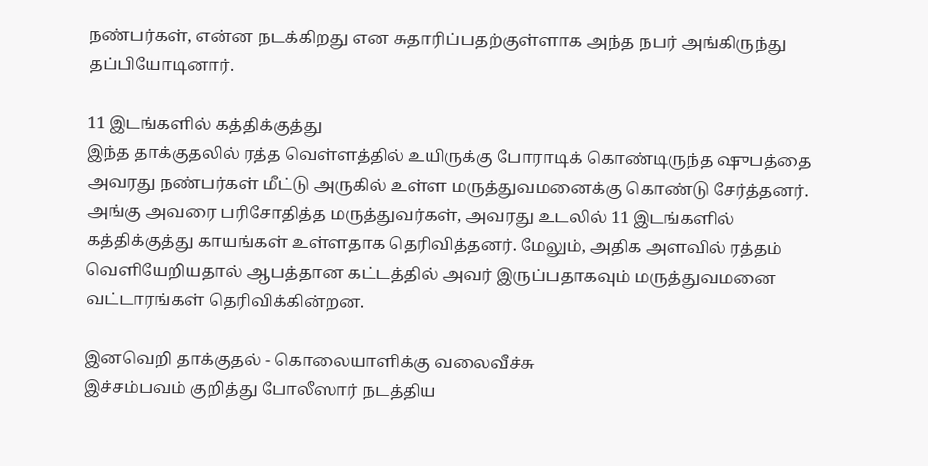நண்பர்கள், என்ன நடக்கிறது என சுதாரிப்பதற்குள்ளாக அந்த நபர் அங்கிருந்து தப்பியோடினார்.

11 இடங்களில் கத்திக்குத்து
இந்த தாக்குதலில் ரத்த வெள்ளத்தில் உயிருக்கு போராடிக் கொண்டிருந்த ஷுபத்தை அவரது நண்பர்கள் மீட்டு அருகில் உள்ள மருத்துவமனைக்கு கொண்டு சேர்த்தனர். அங்கு அவரை பரிசோதித்த மருத்துவர்கள், அவரது உடலில் 11 இடங்களில் கத்திக்குத்து காயங்கள் உள்ளதாக தெரிவித்தனர். மேலும், அதிக அளவில் ரத்தம் வெளியேறியதால் ஆபத்தான கட்டத்தில் அவர் இருப்பதாகவும் மருத்துவமனை வட்டாரங்கள் தெரிவிக்கின்றன.

இனவெறி தாக்குதல் - கொலையாளிக்கு வலைவீச்சு
இச்சம்பவம் குறித்து போலீஸார் நடத்திய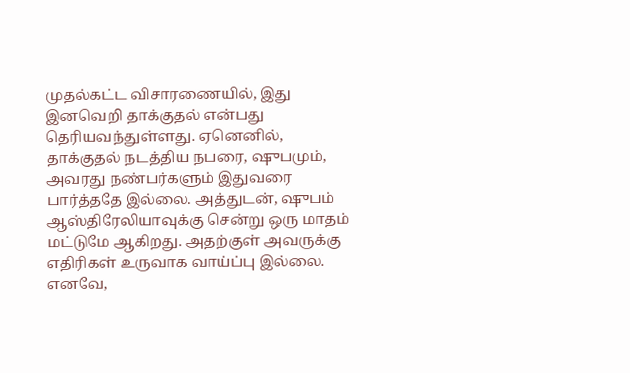முதல்கட்ட விசாரணையில், இது இனவெறி தாக்குதல் என்பது தெரியவந்துள்ளது. ஏனெனில், தாக்குதல் நடத்திய நபரை, ஷுபமும், அவரது நண்பர்களும் இதுவரை பார்த்ததே இல்லை. அத்துடன், ஷுபம் ஆஸ்திரேலியாவுக்கு சென்று ஒரு மாதம் மட்டுமே ஆகிறது. அதற்குள் அவருக்கு எதிரிகள் உருவாக வாய்ப்பு இல்லை. எனவே,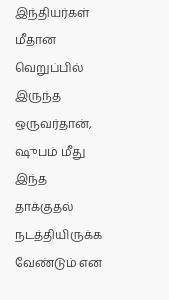இந்தியர்கள் மீதான வெறுப்பில் இருந்த ஒருவர்தான், ஷுபம் மீது இந்த தாக்குதல் நடத்தியிருக்க வேண்டும் என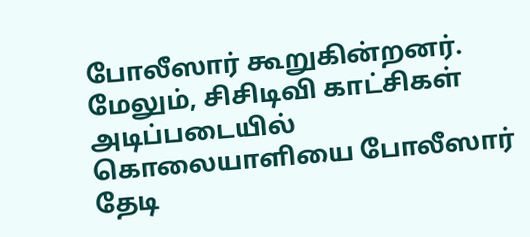போலீஸார் கூறுகின்றனர். மேலும், சிசிடிவி காட்சிகள் அடிப்படையில் கொலையாளியை போலீஸார் தேடி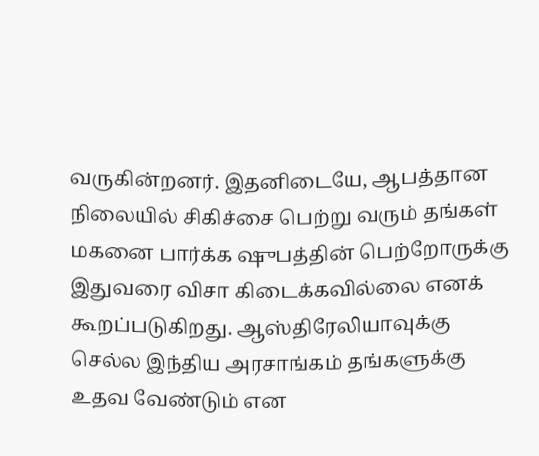வருகின்றனர். இதனிடையே, ஆபத்தான நிலையில் சிகிச்சை பெற்று வரும் தங்கள் மகனை பார்க்க ஷுபத்தின் பெற்றோருக்கு இதுவரை விசா கிடைக்கவில்லை எனக் கூறப்படுகிறது. ஆஸ்திரேலியாவுக்கு செல்ல இந்திய அரசாங்கம் தங்களுக்கு உதவ வேண்டும் என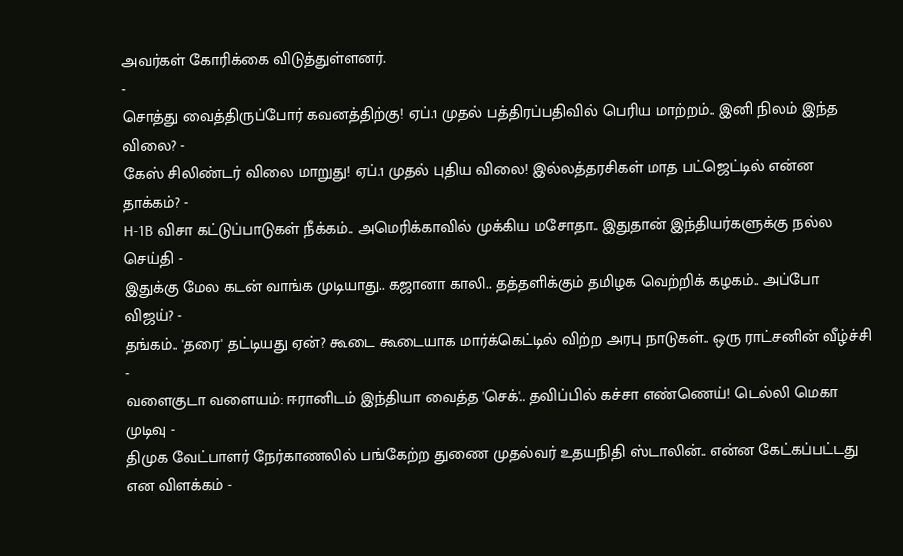அவர்கள் கோரிக்கை விடுத்துள்ளனர்.
-
சொத்து வைத்திருப்போர் கவனத்திற்கு! ஏப்.1 முதல் பத்திரப்பதிவில் பெரிய மாற்றம்.. இனி நிலம் இந்த விலை? -
கேஸ் சிலிண்டர் விலை மாறுது! ஏப்.1 முதல் புதிய விலை! இல்லத்தரசிகள் மாத பட்ஜெட்டில் என்ன தாக்கம்? -
H-1B விசா கட்டுப்பாடுகள் நீக்கம்.. அமெரிக்காவில் முக்கிய மசோதா.. இதுதான் இந்தியர்களுக்கு நல்ல செய்தி -
இதுக்கு மேல கடன் வாங்க முடியாது.. கஜானா காலி.. தத்தளிக்கும் தமிழக வெற்றிக் கழகம்.. அப்போ விஜய்? -
தங்கம்.. 'தரை' தட்டியது ஏன்? கூடை கூடையாக மார்க்கெட்டில் விற்ற அரபு நாடுகள்.. ஒரு ராட்சனின் வீழ்ச்சி -
வளைகுடா வளையம்: ஈரானிடம் இந்தியா வைத்த 'செக்'.. தவிப்பில் கச்சா எண்ணெய்! டெல்லி மெகா முடிவு -
திமுக வேட்பாளர் நேர்காணலில் பங்கேற்ற துணை முதல்வர் உதயநிதி ஸ்டாலின்.. என்ன கேட்கப்பட்டது என விளக்கம் -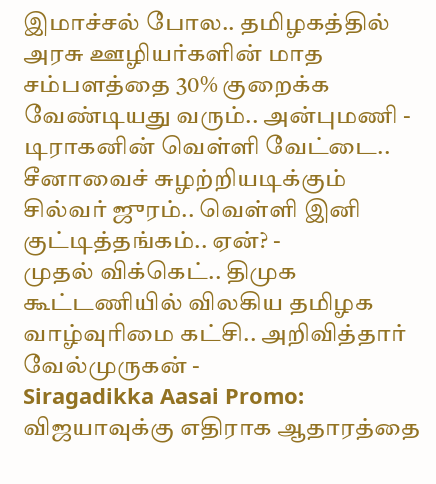இமாச்சல் போல.. தமிழகத்தில் அரசு ஊழியர்களின் மாத சம்பளத்தை 30% குறைக்க வேண்டியது வரும்.. அன்புமணி -
டிராகனின் வெள்ளி வேட்டை.. சீனாவைச் சுழற்றியடிக்கும் சில்வர் ஜுரம்.. வெள்ளி இனி குட்டித்தங்கம்.. ஏன்? -
முதல் விக்கெட்.. திமுக கூட்டணியில் விலகிய தமிழக வாழ்வுரிமை கட்சி.. அறிவித்தார் வேல்முருகன் -
Siragadikka Aasai Promo: விஜயாவுக்கு எதிராக ஆதாரத்தை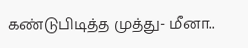கண்டுபிடித்த முத்து- மீனா..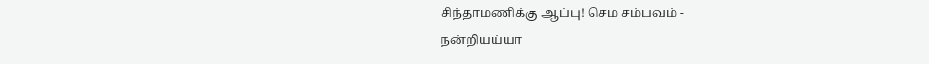சிந்தாமணிக்கு ஆப்பு! செம சம்பவம் -
நன்றியய்யா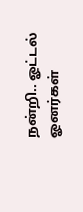நன்றி.. ஓட்டல் ஓனர்கள்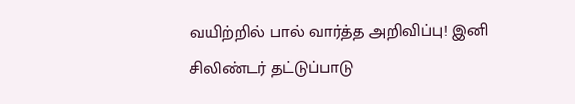வயிற்றில் பால் வார்த்த அறிவிப்பு! இனி சிலிண்டர் தட்டுப்பாடு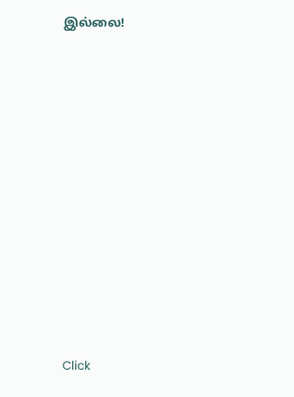இல்லை!












Click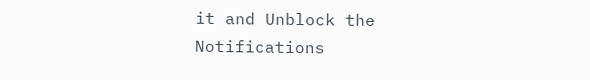it and Unblock the Notifications